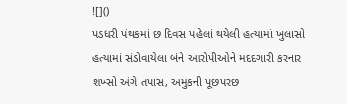![]()
પડધરી પંથકમાં છ દિવસ પહેલાં થયેલી હત્યામાં ખુલાસો
હત્યામાં સંડોવાયેલા બંને આરોપીઓને મદદગારી કરનાર શખ્સો અંગે તપાસ, અમુકની પૂછપરછ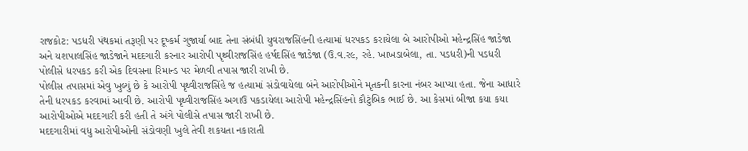રાજકોટ: પડધરી પંથકમાં તરૂણી પર દૂષ્કર્મ ગુજાર્યા બાદ તેના સંબંધી યુવરાજસિંહની હત્યામાં ધરપકડ કરાયેલા બે આરોપીઓ મહેન્દ્રસિંહ જાડેજા અને યશપાલસિંહ જાડેજાને મદદગારી કરનાર આરોપી પૃથ્વીરાજસિંહ હર્ષદસિંહ જાડેજા (ઉ.વ.ર૯, રહે. ખાખડાબેલા, તા. પડધરી)ની પડધરી પોલીસે ધરપકડ કરી એક દિવસના રિમાન્ડ પર મેળવી તપાસ જારી રાખી છે.
પોલીસ તપાસમાં એવુ ખુલ્યું છે કે આરોપી પૃથ્વીરાજસિંહે જ હત્યામાં સંડોવાયેલા બંને આરોપીઓને મૃતકની કારના નંબર આપ્યા હતા. જેના આધારે તેની ધરપકડ કરવામાં આવી છે. આરોપી પૃથ્વીરાજસિંહ અગાઉ પકડાયેલા આરોપી મહેન્દ્રસિંહનો કૌટુંબિક ભાઈ છે. આ કેસમાં બીજા કયા કયા આરોપીઓએ મદદગારી કરી હતી તે અંગે પોલીસે તપાસ જારી રાખી છે.
મદદગારીમાં વધુ આરોપીઓની સંડોવણી ખુલે તેવી શકયતા નકારાતી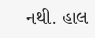નથી. હાલ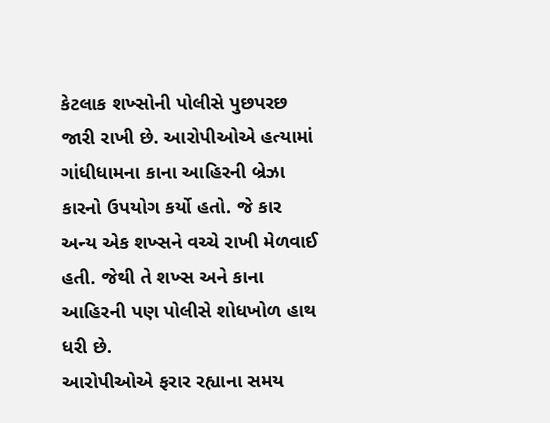કેટલાક શખ્સોની પોલીસે પુછપરછ જારી રાખી છે. આરોપીઓએ હત્યામાં ગાંધીધામના કાના આહિરની બ્રેઝા કારનો ઉપયોગ કર્યો હતો. જે કાર અન્ય એક શખ્સને વચ્ચે રાખી મેળવાઈ હતી. જેથી તે શખ્સ અને કાના આહિરની પણ પોલીસે શોધખોળ હાથ ધરી છે.
આરોપીઓએ ફરાર રહ્યાના સમય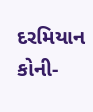દરમિયાન કોની-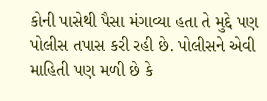કોની પાસેથી પૈસા મંગાવ્યા હતા તે મુદ્દે પણ પોલીસ તપાસ કરી રહી છે. પોલીસને એવી માહિતી પણ મળી છે કે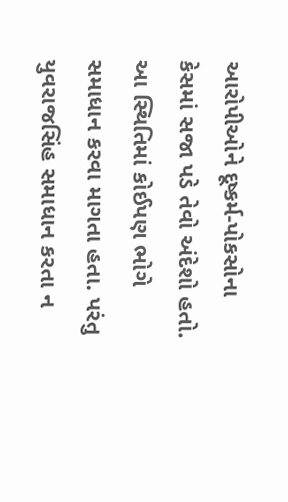આરોપીઓને દૂષ્કર્મ-પોકસોના કેસમાં સજા પડે તેવો અંદેશો હતો. આ સ્થિતિમાં કોઈપણ ભોગે સમાધાન કરવા માગતા હતા. પરંતુ યુવરાજસિંહ સમાધાન કરતા ન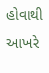હોવાથી આખરે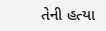તેની હત્યા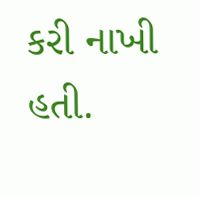કરી નાખી હતી.